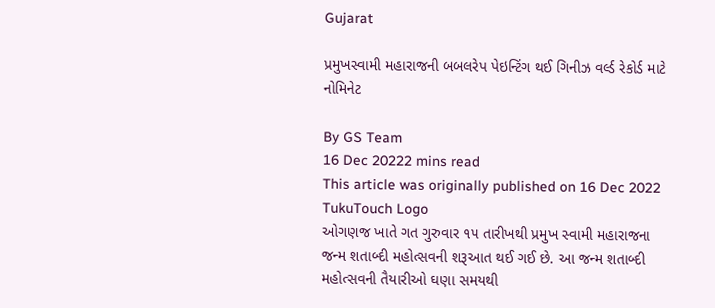Gujarat

પ્રમુખસ્વામી મહારાજની બબલરેપ પેઇન્ટિંગ થઈ ગિનીઝ વર્લ્ડ રેકોર્ડ માટે નોમિનેટ

By GS Team
16 Dec 20222 mins read
This article was originally published on 16 Dec 2022
TukuTouch Logo
ઓગણજ ખાતે ગત ગુરુવાર ૧૫ તારીખથી પ્રમુખ સ્વામી મહારાજના જન્મ શતાબ્દી મહોત્સવની શરૂઆત થઈ ગઈ છે. આ જન્મ શતાબ્દી મહોત્સવની તૈયારીઓ ઘણા સમયથી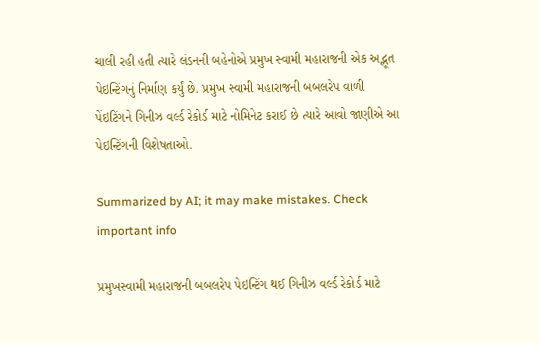ચાલી રહી હતી ત્યારે લંડનની બહેનોએ પ્રમુખ સ્વામી મહારાજની એક અદ્ભૂત પેઇન્ટિંગનું નિર્માણ કર્યું છે. પ્રમુખ સ્વામી મહારાજની બબલરેપ વાળી પેંઇટિંગને ગિનીઝ વર્લ્ડ રેકોર્ડ માટે નોમિનેટ કરાઈ છે ત્યારે આવો જાણીએ આ પેઇન્ટિંગની વિશેષતાઓ.

Summarized by AI; it may make mistakes. Check important info

પ્રમુખસ્વામી મહારાજની બબલરેપ પેઇન્ટિંગ થઈ ગિનીઝ વર્લ્ડ રેકોર્ડ માટે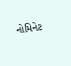નોમિનેટ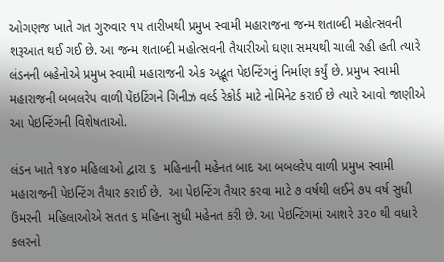ઓગણજ ખાતે ગત ગુરુવાર ૧૫ તારીખથી પ્રમુખ સ્વામી મહારાજના જન્મ શતાબ્દી મહોત્સવની શરૂઆત થઈ ગઈ છે. આ જન્મ શતાબ્દી મહોત્સવની તૈયારીઓ ઘણા સમયથી ચાલી રહી હતી ત્યારે લંડનની બહેનોએ પ્રમુખ સ્વામી મહારાજની એક અદ્ભૂત પેઇન્ટિંગનું નિર્માણ કર્યું છે. પ્રમુખ સ્વામી મહારાજની બબલરેપ વાળી પેંઇટિંગને ગિનીઝ વર્લ્ડ રેકોર્ડ માટે નોમિનેટ કરાઈ છે ત્યારે આવો જાણીએ આ પેઇન્ટિંગની વિશેષતાઓ.

લંડન ખાતે ૧૪૦ મહિલાઓ દ્વારા ૬  મહિનાની મહેનત બાદ આ બબલરેપ વાળી પ્રમુખ સ્વામી મહારાજની પેઇન્ટિંગ તૈયાર કરાઈ છે.  આ પેઇન્ટિંગ તૈયાર કરવા માટે ૭ વર્ષથી લઈને ૭૫ વર્ષ સુધી ઉંમરની  મહિલાઓએ સતત ૬ મહિના સુધી મહેનત કરી છે. આ પેઇન્ટિંગમાં આશરે ૩૨૦ થી વધારે કલરનો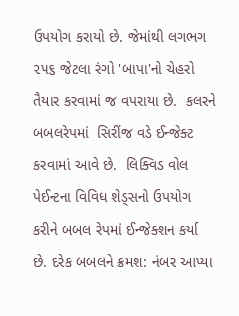ઉપયોગ કરાયો છે. જેમાંથી લગભગ ૨૫૬ જેટલા રંગો 'બાપા'નો ચેહરો તૈયાર કરવામાં જ વપરાયા છે.  કલરને બબલરેપમાં  સિરીંજ વડે ઈન્જેક્ટ કરવામાં આવે છે.  લિક્વિડ વોલ પેઈન્ટના વિવિધ શેડ્સનો ઉપયોગ કરીને બબલ રેપમાં ઈન્જેક્શન કર્યા છે. દરેક બબલને ક્રમશ: નંબર આપ્યા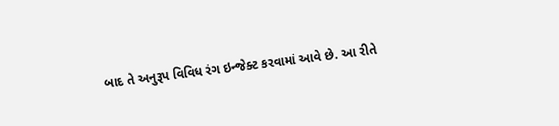બાદ તે અનુરૂપ વિવિધ રંગ ઇન્જેક્ટ કરવામાં આવે છે. આ રીતે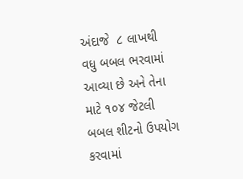અંદાજે  ૮ લાખથી વધુ બબલ ભરવામાં આવ્યા છે અને તેના માટે ૧૦૪ જેટલી બબલ શીટનો ઉપયોગ કરવામાં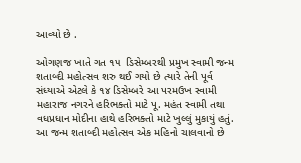આવ્યો છે .

ઓગણજ ખાતે ગત ૧૫  ડિસેમ્બરથી પ્રમુખ સ્વામી જન્મ શતાબ્દી મહોત્સવ શરુ થઈ ગયો છે ત્યારે તેની પૂર્વ સંધ્યાએ એટલે કે ૧૪ ડિસેમ્બરે આ પરમઉખ સ્વામી મહારાજ નગરને હરિભક્તો માટે પૂ. મહંત સ્વામી તથા વધપ્રધાન મોદીના હાથે હરિભક્તો માટે ખુલ્લું મુકાયું હતું. આ જન્મ શતાબ્દી મહોત્સવ એક મહિનો ચાલવાનો છે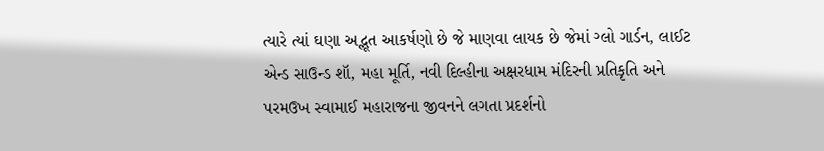ત્યારે ત્યાં ઘણા અદ્ભૂત આકર્ષણો છે જે માણવા લાયક છે જેમાં ગ્લો ગાર્ડન, લાઈટ એન્ડ સાઉન્ડ શૉ, મહા મૂર્તિ, નવી દિલ્હીના અક્ષરધામ મંદિરની પ્રતિકૃતિ અને પરમઉખ સ્વામાઈ મહારાજના જીવનને લગતા પ્રદર્શનો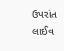ઉપરાંત લાઈવ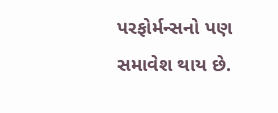પરફોર્મન્સનો પણ સમાવેશ થાય છે.